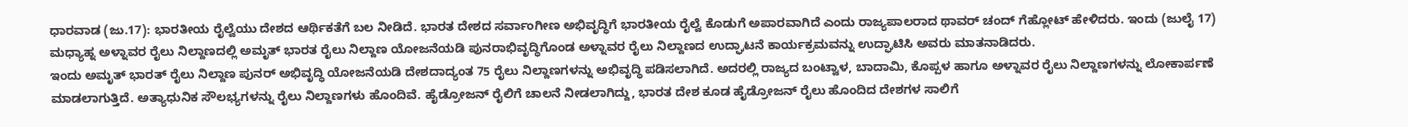ಧಾರವಾಡ (ಜು.17): ಭಾರತೀಯ ರೈಲ್ವೆಯು ದೇಶದ ಆರ್ಥಿಕತೆಗೆ ಬಲ ನೀಡಿದೆ. ಭಾರತ ದೇಶದ ಸರ್ವಾಂಗೀಣ ಅಭಿವೃದ್ಧಿಗೆ ಭಾರತೀಯ ರೈಲ್ವೆ ಕೊಡುಗೆ ಅಪಾರವಾಗಿದೆ ಎಂದು ರಾಜ್ಯಪಾಲರಾದ ಥಾವರ್ ಚಂದ್ ಗೆಹ್ಲೋಟ್ ಹೇಳಿದರು. ಇಂದು (ಜುಲೈ 17) ಮಧ್ಯಾಹ್ನ ಅಳ್ನಾವರ ರೈಲು ನಿಲ್ದಾಣದಲ್ಲಿ ಅಮೃತ್ ಭಾರತ ರೈಲು ನಿಲ್ದಾಣ ಯೋಜನೆಯಡಿ ಪುನರಾಭಿವೃದ್ಧಿಗೊಂಡ ಅಳ್ನಾವರ ರೈಲು ನಿಲ್ದಾಣದ ಉದ್ಘಾಟನೆ ಕಾರ್ಯಕ್ರಮವನ್ನು ಉದ್ಘಾಟಿಸಿ ಅವರು ಮಾತನಾಡಿದರು.
ಇಂದು ಅಮೃತ್ ಭಾರತ್ ರೈಲು ನಿಲ್ದಾಣ ಪುನರ್ ಅಭಿವೃದ್ಧಿ ಯೋಜನೆಯಡಿ ದೇಶದಾದ್ಯಂತ 75 ರೈಲು ನಿಲ್ದಾಣಗಳನ್ನು ಅಭಿವೃದ್ಧಿ ಪಡಿಸಲಾಗಿದೆ. ಅದರಲ್ಲಿ ರಾಜ್ಯದ ಬಂಟ್ವಾಳ, ಬಾದಾಮಿ, ಕೊಪ್ಪಳ ಹಾಗೂ ಅಳ್ನಾವರ ರೈಲು ನಿಲ್ದಾಣಗಳನ್ನು ಲೋಕಾರ್ಪಣೆ ಮಾಡಲಾಗುತ್ತಿದೆ. ಅತ್ಯಾಧುನಿಕ ಸೌಲಭ್ಯಗಳನ್ನು ರೈಲು ನಿಲ್ದಾಣಗಳು ಹೊಂದಿವೆ. ಹೈಡ್ರೋಜನ್ ರೈಲಿಗೆ ಚಾಲನೆ ನೀಡಲಾಗಿದ್ದು, ಭಾರತ ದೇಶ ಕೂಡ ಹೈಡ್ರೋಜನ್ ರೈಲು ಹೊಂದಿದ ದೇಶಗಳ ಸಾಲಿಗೆ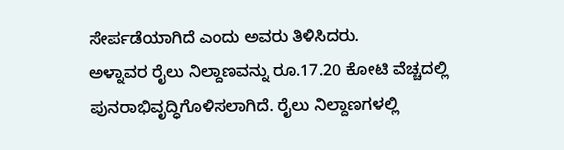ಸೇರ್ಪಡೆಯಾಗಿದೆ ಎಂದು ಅವರು ತಿಳಿಸಿದರು.
ಅಳ್ನಾವರ ರೈಲು ನಿಲ್ದಾಣವನ್ನು ರೂ.17.20 ಕೋಟಿ ವೆಚ್ಚದಲ್ಲಿ ಪುನರಾಭಿವೃದ್ಧಿಗೊಳಿಸಲಾಗಿದೆ. ರೈಲು ನಿಲ್ದಾಣಗಳಲ್ಲಿ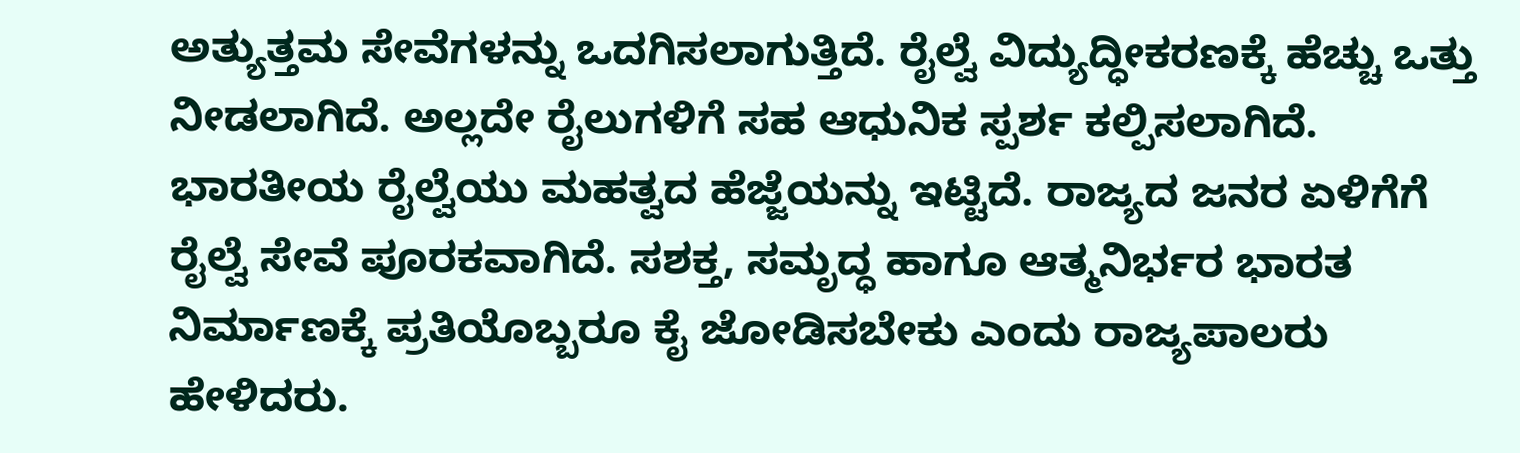ಅತ್ಯುತ್ತಮ ಸೇವೆಗಳನ್ನು ಒದಗಿಸಲಾಗುತ್ತಿದೆ. ರೈಲ್ವೆ ವಿದ್ಯುದ್ಧೀಕರಣಕ್ಕೆ ಹೆಚ್ಚು ಒತ್ತು ನೀಡಲಾಗಿದೆ. ಅಲ್ಲದೇ ರೈಲುಗಳಿಗೆ ಸಹ ಆಧುನಿಕ ಸ್ಪರ್ಶ ಕಲ್ಪಿಸಲಾಗಿದೆ. ಭಾರತೀಯ ರೈಲ್ವೆಯು ಮಹತ್ವದ ಹೆಜ್ಜೆಯನ್ನು ಇಟ್ಟಿದೆ. ರಾಜ್ಯದ ಜನರ ಏಳಿಗೆಗೆ ರೈಲ್ವೆ ಸೇವೆ ಪೂರಕವಾಗಿದೆ. ಸಶಕ್ತ, ಸಮೃದ್ಧ ಹಾಗೂ ಆತ್ಮನಿರ್ಭರ ಭಾರತ ನಿರ್ಮಾಣಕ್ಕೆ ಪ್ರತಿಯೊಬ್ಬರೂ ಕೈ ಜೋಡಿಸಬೇಕು ಎಂದು ರಾಜ್ಯಪಾಲರು ಹೇಳಿದರು.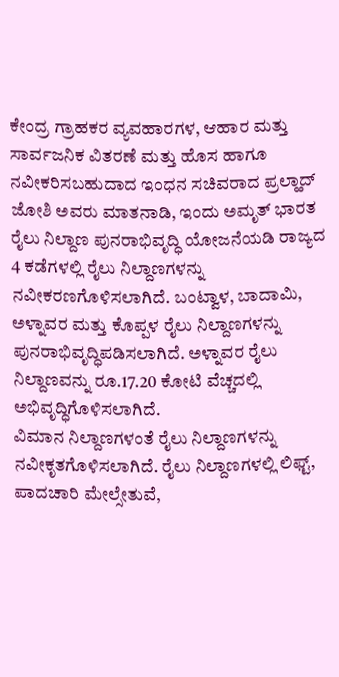ಕೇಂದ್ರ ಗ್ರಾಹಕರ ವ್ಯವಹಾರಗಳ, ಆಹಾರ ಮತ್ತು ಸಾರ್ವಜನಿಕ ವಿತರಣೆ ಮತ್ತು ಹೊಸ ಹಾಗೂ ನವೀಕರಿಸಬಹುದಾದ ಇಂಧನ ಸಚಿವರಾದ ಪ್ರಲ್ಹಾದ್ ಜೋಶಿ ಅವರು ಮಾತನಾಡಿ, ಇಂದು ಅಮೃತ್ ಭಾರತ ರೈಲು ನಿಲ್ದಾಣ ಪುನರಾಭಿವೃದ್ಧಿ ಯೋಜನೆಯಡಿ ರಾಜ್ಯದ 4 ಕಡೆಗಳಲ್ಲಿ ರೈಲು ನಿಲ್ದಾಣಗಳನ್ನು ನವೀಕರಣಗೊಳಿಸಲಾಗಿದೆ. ಬಂಟ್ವಾಳ, ಬಾದಾಮಿ, ಅಳ್ನಾವರ ಮತ್ತು ಕೊಪ್ಪಳ ರೈಲು ನಿಲ್ದಾಣಗಳನ್ನು ಪುನರಾಭಿವೃದ್ಧಿಪಡಿಸಲಾಗಿದೆ. ಅಳ್ನಾವರ ರೈಲು ನಿಲ್ದಾಣವನ್ನು ರೂ.17.20 ಕೋಟಿ ವೆಚ್ಚದಲ್ಲಿ ಅಭಿವೃದ್ಧಿಗೊಳಿಸಲಾಗಿದೆ.
ವಿಮಾನ ನಿಲ್ದಾಣಗಳಂತೆ ರೈಲು ನಿಲ್ದಾಣಗಳನ್ನು ನವೀಕೃತಗೊಳಿಸಲಾಗಿದೆ. ರೈಲು ನಿಲ್ದಾಣಗಳಲ್ಲಿ ಲಿಫ್ಟ್, ಪಾದಚಾರಿ ಮೇಲ್ಸೇತುವೆ,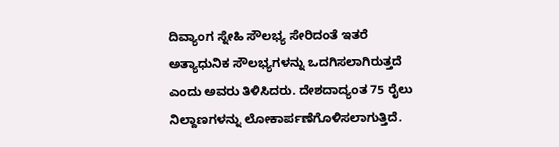ದಿವ್ಯಾಂಗ ಸ್ನೇಹಿ ಸೌಲಭ್ಯ ಸೇರಿದಂತೆ ಇತರೆ ಅತ್ಯಾಧುನಿಕ ಸೌಲಭ್ಯಗಳನ್ನು ಒದಗಿಸಲಾಗಿರುತ್ತದೆ ಎಂದು ಅವರು ತಿಳಿಸಿದರು. ದೇಶದಾದ್ಯಂತ 75 ರೈಲು ನಿಲ್ದಾಣಗಳನ್ನು ಲೋಕಾರ್ಪಣೆಗೊಳಿಸಲಾಗುತ್ತಿದೆ.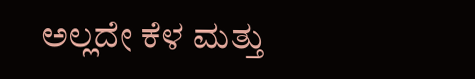ಅಲ್ಲದೇ ಕೆಳ ಮತ್ತು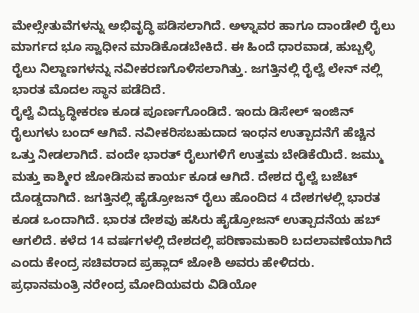ಮೇಲ್ಸೇತುವೆಗಳನ್ನು ಅಭಿವೃದ್ಧಿ ಪಡಿಸಲಾಗಿದೆ. ಅಳ್ನಾವರ ಹಾಗೂ ದಾಂಡೇಲಿ ರೈಲು ಮಾರ್ಗದ ಭೂ ಸ್ವಾಧೀನ ಮಾಡಿಕೊಡಬೇಕಿದೆ. ಈ ಹಿಂದೆ ಧಾರವಾಡ, ಹುಬ್ಬಳ್ಳಿ ರೈಲು ನಿಲ್ದಾಣಗಳನ್ನು ನವೀಕರಣಗೊಳಿಸಲಾಗಿತ್ತು. ಜಗತ್ತಿನಲ್ಲಿ ರೈಲ್ವೆ ಲೇನ್ ನಲ್ಲಿ ಭಾರತ ಮೊದಲ ಸ್ಥಾನ ಪಡೆದಿದೆ.
ರೈಲ್ವೆ ವಿದ್ಯುದ್ಧೀಕರಣ ಕೂಡ ಪೂರ್ಣಗೊಂಡಿದೆ. ಇಂದು ಡಿಸೇಲ್ ಇಂಜಿನ್ ರೈಲುಗಳು ಬಂದ್ ಆಗಿವೆ. ನವೀಕರಿಸಬಹುದಾದ ಇಂಧನ ಉತ್ಪಾದನೆಗೆ ಹೆಚ್ಚಿನ ಒತ್ತು ನೀಡಲಾಗಿದೆ. ವಂದೇ ಭಾರತ್ ರೈಲುಗಳಿಗೆ ಉತ್ತಮ ಬೇಡಿಕೆಯಿದೆ. ಜಮ್ಮು ಮತ್ತು ಕಾಶ್ಮೀರ ಜೋಡಿಸುವ ಕಾರ್ಯ ಕೂಡ ಆಗಿದೆ. ದೇಶದ ರೈಲ್ವೆ ಬಜೆಟ್ ದೊಡ್ಡದಾಗಿದೆ. ಜಗತ್ತಿನಲ್ಲಿ ಹೈಡ್ರೋಜನ್ ರೈಲು ಹೊಂದಿದ 4 ದೇಶಗಳಲ್ಲಿ ಭಾರತ ಕೂಡ ಒಂದಾಗಿದೆ. ಭಾರತ ದೇಶವು ಹಸಿರು ಹೈಡ್ರೋಜನ್ ಉತ್ಪಾದನೆಯ ಹಬ್ ಆಗಲಿದೆ. ಕಳೆದ 14 ವರ್ಷಗಳಲ್ಲಿ ದೇಶದಲ್ಲಿ ಪರಿಣಾಮಕಾರಿ ಬದಲಾವಣೆಯಾಗಿದೆ ಎಂದು ಕೇಂದ್ರ ಸಚಿವರಾದ ಪ್ರಹ್ಲಾದ್ ಜೋಶಿ ಅವರು ಹೇಳಿದರು.
ಪ್ರಧಾನಮಂತ್ರಿ ನರೇಂದ್ರ ಮೋದಿಯವರು ವಿಡಿಯೋ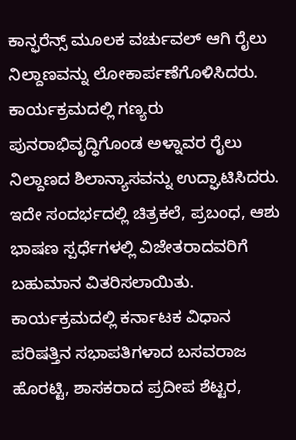ಕಾನ್ಫರೆನ್ಸ್ ಮೂಲಕ ವರ್ಚುವಲ್ ಆಗಿ ರೈಲು ನಿಲ್ದಾಣವನ್ನು ಲೋಕಾರ್ಪಣೆಗೊಳಿಸಿದರು. ಕಾರ್ಯಕ್ರಮದಲ್ಲಿ ಗಣ್ಯರು ಪುನರಾಭಿವೃದ್ಧಿಗೊಂಡ ಅಳ್ನಾವರ ರೈಲು ನಿಲ್ದಾಣದ ಶಿಲಾನ್ಯಾಸವನ್ನು ಉದ್ಘಾಟಿಸಿದರು. ಇದೇ ಸಂದರ್ಭದಲ್ಲಿ ಚಿತ್ರಕಲೆ, ಪ್ರಬಂಧ, ಆಶು ಭಾಷಣ ಸ್ಪರ್ಧೆಗಳಲ್ಲಿ ವಿಜೇತರಾದವರಿಗೆ ಬಹುಮಾನ ವಿತರಿಸಲಾಯಿತು. ಕಾರ್ಯಕ್ರಮದಲ್ಲಿ ಕರ್ನಾಟಕ ವಿಧಾನ ಪರಿಷತ್ತಿನ ಸಭಾಪತಿಗಳಾದ ಬಸವರಾಜ ಹೊರಟ್ಟಿ, ಶಾಸಕರಾದ ಪ್ರದೀಪ ಶೆಟ್ಟರ,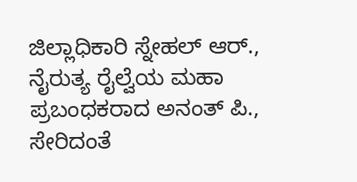ಜಿಲ್ಲಾಧಿಕಾರಿ ಸ್ನೇಹಲ್ ಆರ್., ನೈರುತ್ಯ ರೈಲ್ವೆಯ ಮಹಾ ಪ್ರಬಂಧಕರಾದ ಅನಂತ್ ಪಿ., ಸೇರಿದಂತೆ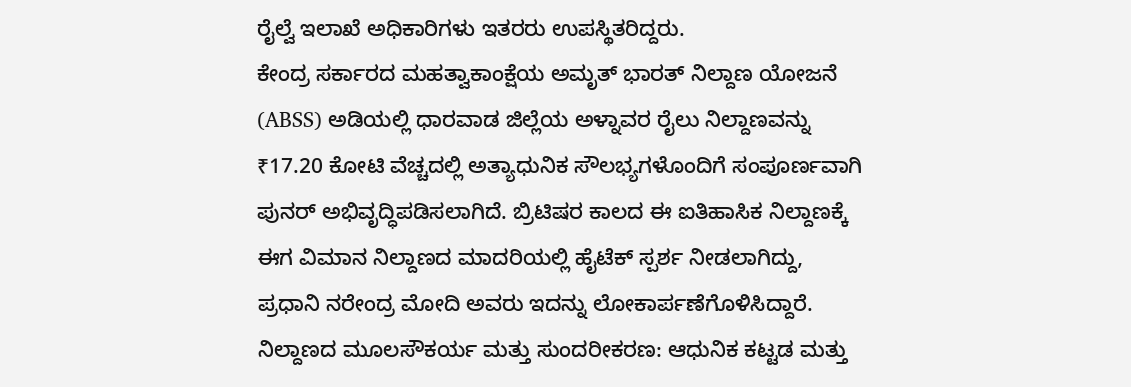ರೈಲ್ವೆ ಇಲಾಖೆ ಅಧಿಕಾರಿಗಳು ಇತರರು ಉಪಸ್ಥಿತರಿದ್ದರು.
ಕೇಂದ್ರ ಸರ್ಕಾರದ ಮಹತ್ವಾಕಾಂಕ್ಷೆಯ ಅಮೃತ್ ಭಾರತ್ ನಿಲ್ದಾಣ ಯೋಜನೆ (ABSS) ಅಡಿಯಲ್ಲಿ ಧಾರವಾಡ ಜಿಲ್ಲೆಯ ಅಳ್ನಾವರ ರೈಲು ನಿಲ್ದಾಣವನ್ನು ₹17.20 ಕೋಟಿ ವೆಚ್ಚದಲ್ಲಿ ಅತ್ಯಾಧುನಿಕ ಸೌಲಭ್ಯಗಳೊಂದಿಗೆ ಸಂಪೂರ್ಣವಾಗಿ ಪುನರ್ ಅಭಿವೃದ್ಧಿಪಡಿಸಲಾಗಿದೆ. ಬ್ರಿಟಿಷರ ಕಾಲದ ಈ ಐತಿಹಾಸಿಕ ನಿಲ್ದಾಣಕ್ಕೆ ಈಗ ವಿಮಾನ ನಿಲ್ದಾಣದ ಮಾದರಿಯಲ್ಲಿ ಹೈಟೆಕ್ ಸ್ಪರ್ಶ ನೀಡಲಾಗಿದ್ದು, ಪ್ರಧಾನಿ ನರೇಂದ್ರ ಮೋದಿ ಅವರು ಇದನ್ನು ಲೋಕಾರ್ಪಣೆಗೊಳಿಸಿದ್ದಾರೆ.
ನಿಲ್ದಾಣದ ಮೂಲಸೌಕರ್ಯ ಮತ್ತು ಸುಂದರೀಕರಣ: ಆಧುನಿಕ ಕಟ್ಟಡ ಮತ್ತು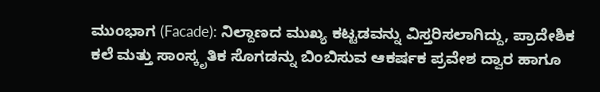ಮುಂಭಾಗ (Facade): ನಿಲ್ದಾಣದ ಮುಖ್ಯ ಕಟ್ಟಡವನ್ನು ವಿಸ್ತರಿಸಲಾಗಿದ್ದು, ಪ್ರಾದೇಶಿಕ ಕಲೆ ಮತ್ತು ಸಾಂಸ್ಕೃತಿಕ ಸೊಗಡನ್ನು ಬಿಂಬಿಸುವ ಆಕರ್ಷಕ ಪ್ರವೇಶ ದ್ವಾರ ಹಾಗೂ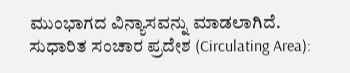ಮುಂಭಾಗದ ವಿನ್ಯಾಸವನ್ನು ಮಾಡಲಾಗಿದೆ.
ಸುಧಾರಿತ ಸಂಚಾರ ಪ್ರದೇಶ (Circulating Area):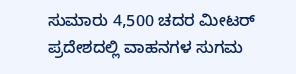ಸುಮಾರು 4,500 ಚದರ ಮೀಟರ್ ಪ್ರದೇಶದಲ್ಲಿ ವಾಹನಗಳ ಸುಗಮ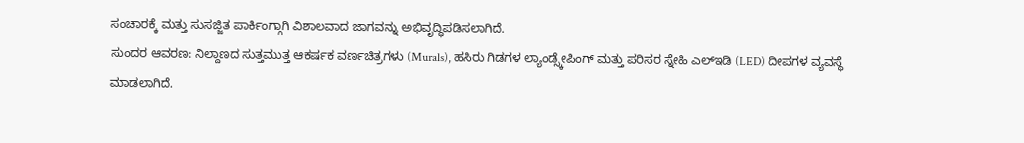ಸಂಚಾರಕ್ಕೆ ಮತ್ತು ಸುಸಜ್ಜಿತ ಪಾರ್ಕಿಂಗ್ಗಾಗಿ ವಿಶಾಲವಾದ ಜಾಗವನ್ನು ಅಭಿವೃದ್ಧಿಪಡಿಸಲಾಗಿದೆ.
ಸುಂದರ ಆವರಣ: ನಿಲ್ದಾಣದ ಸುತ್ತಮುತ್ತ ಆಕರ್ಷಕ ವರ್ಣಚಿತ್ರಗಳು (Murals), ಹಸಿರು ಗಿಡಗಳ ಲ್ಯಾಂಡ್ಸ್ಕೇಪಿಂಗ್ ಮತ್ತು ಪರಿಸರ ಸ್ನೇಹಿ ಎಲ್ಇಡಿ (LED) ದೀಪಗಳ ವ್ಯವಸ್ಥೆ ಮಾಡಲಾಗಿದೆ.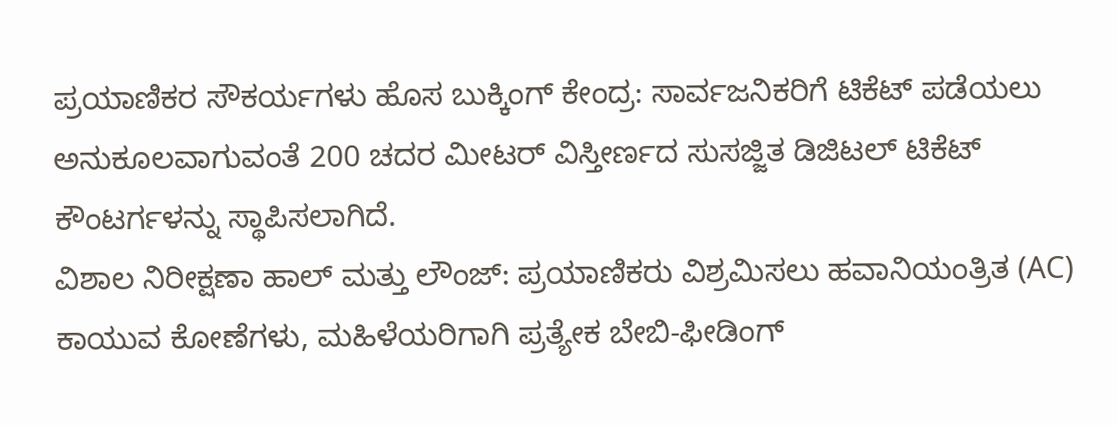ಪ್ರಯಾಣಿಕರ ಸೌಕರ್ಯಗಳು ಹೊಸ ಬುಕ್ಕಿಂಗ್ ಕೇಂದ್ರ: ಸಾರ್ವಜನಿಕರಿಗೆ ಟಿಕೆಟ್ ಪಡೆಯಲು ಅನುಕೂಲವಾಗುವಂತೆ 200 ಚದರ ಮೀಟರ್ ವಿಸ್ತೀರ್ಣದ ಸುಸಜ್ಜಿತ ಡಿಜಿಟಲ್ ಟಿಕೆಟ್ ಕೌಂಟರ್ಗಳನ್ನು ಸ್ಥಾಪಿಸಲಾಗಿದೆ.
ವಿಶಾಲ ನಿರೀಕ್ಷಣಾ ಹಾಲ್ ಮತ್ತು ಲೌಂಜ್: ಪ್ರಯಾಣಿಕರು ವಿಶ್ರಮಿಸಲು ಹವಾನಿಯಂತ್ರಿತ (AC) ಕಾಯುವ ಕೋಣೆಗಳು, ಮಹಿಳೆಯರಿಗಾಗಿ ಪ್ರತ್ಯೇಕ ಬೇಬಿ-ಫೀಡಿಂಗ್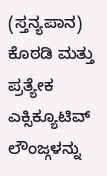(ಸ್ತನ್ಯಪಾನ) ಕೊಠಡಿ ಮತ್ತು ಪ್ರತ್ಯೇಕ ಎಕ್ಸಿಕ್ಯೂಟಿವ್ ಲೌಂಜ್ಗಳನ್ನು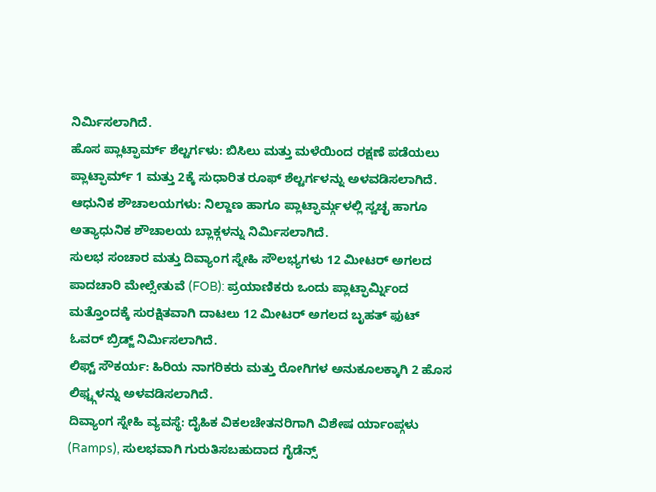ನಿರ್ಮಿಸಲಾಗಿದೆ.
ಹೊಸ ಪ್ಲಾಟ್ಫಾರ್ಮ್ ಶೆಲ್ಟರ್ಗಳು: ಬಿಸಿಲು ಮತ್ತು ಮಳೆಯಿಂದ ರಕ್ಷಣೆ ಪಡೆಯಲು ಪ್ಲಾಟ್ಫಾರ್ಮ್ 1 ಮತ್ತು 2ಕ್ಕೆ ಸುಧಾರಿತ ರೂಫ್ ಶೆಲ್ಟರ್ಗಳನ್ನು ಅಳವಡಿಸಲಾಗಿದೆ.
ಆಧುನಿಕ ಶೌಚಾಲಯಗಳು: ನಿಲ್ದಾಣ ಹಾಗೂ ಪ್ಲಾಟ್ಫಾರ್ಮ್ಗಳಲ್ಲಿ ಸ್ವಚ್ಛ ಹಾಗೂ ಅತ್ಯಾಧುನಿಕ ಶೌಚಾಲಯ ಬ್ಲಾಕ್ಗಳನ್ನು ನಿರ್ಮಿಸಲಾಗಿದೆ.
ಸುಲಭ ಸಂಚಾರ ಮತ್ತು ದಿವ್ಯಾಂಗ ಸ್ನೇಹಿ ಸೌಲಭ್ಯಗಳು 12 ಮೀಟರ್ ಅಗಲದ ಪಾದಚಾರಿ ಮೇಲ್ಸೇತುವೆ (FOB): ಪ್ರಯಾಣಿಕರು ಒಂದು ಪ್ಲಾಟ್ಫಾರ್ಮ್ನಿಂದ ಮತ್ತೊಂದಕ್ಕೆ ಸುರಕ್ಷಿತವಾಗಿ ದಾಟಲು 12 ಮೀಟರ್ ಅಗಲದ ಬೃಹತ್ ಫುಟ್ ಓವರ್ ಬ್ರಿಡ್ಜ್ ನಿರ್ಮಿಸಲಾಗಿದೆ.
ಲಿಫ್ಟ್ ಸೌಕರ್ಯ: ಹಿರಿಯ ನಾಗರಿಕರು ಮತ್ತು ರೋಗಿಗಳ ಅನುಕೂಲಕ್ಕಾಗಿ 2 ಹೊಸ ಲಿಫ್ಟ್ಗಳನ್ನು ಅಳವಡಿಸಲಾಗಿದೆ.
ದಿವ್ಯಾಂಗ ಸ್ನೇಹಿ ವ್ಯವಸ್ಥೆ: ದೈಹಿಕ ವಿಕಲಚೇತನರಿಗಾಗಿ ವಿಶೇಷ ರ್ಯಾಂಪ್ಗಳು (Ramps), ಸುಲಭವಾಗಿ ಗುರುತಿಸಬಹುದಾದ ಗೈಡೆನ್ಸ್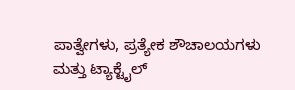ಪಾತ್ವೇಗಳು, ಪ್ರತ್ಯೇಕ ಶೌಚಾಲಯಗಳು ಮತ್ತು ಟ್ಯಾಕ್ಟೈಲ್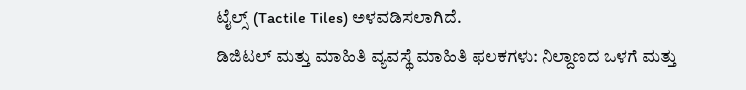ಟೈಲ್ಸ್ (Tactile Tiles) ಅಳವಡಿಸಲಾಗಿದೆ.
ಡಿಜಿಟಲ್ ಮತ್ತು ಮಾಹಿತಿ ವ್ಯವಸ್ಥೆ ಮಾಹಿತಿ ಫಲಕಗಳು: ನಿಲ್ದಾಣದ ಒಳಗೆ ಮತ್ತು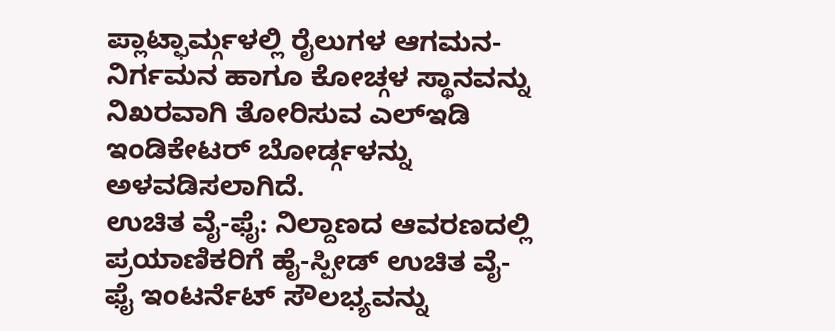ಪ್ಲಾಟ್ಫಾರ್ಮ್ಗಳಲ್ಲಿ ರೈಲುಗಳ ಆಗಮನ-ನಿರ್ಗಮನ ಹಾಗೂ ಕೋಚ್ಗಳ ಸ್ಥಾನವನ್ನು ನಿಖರವಾಗಿ ತೋರಿಸುವ ಎಲ್ಇಡಿ ಇಂಡಿಕೇಟರ್ ಬೋರ್ಡ್ಗಳನ್ನು ಅಳವಡಿಸಲಾಗಿದೆ.
ಉಚಿತ ವೈ-ಫೈ: ನಿಲ್ದಾಣದ ಆವರಣದಲ್ಲಿ ಪ್ರಯಾಣಿಕರಿಗೆ ಹೈ-ಸ್ಪೀಡ್ ಉಚಿತ ವೈ-ಫೈ ಇಂಟರ್ನೆಟ್ ಸೌಲಭ್ಯವನ್ನು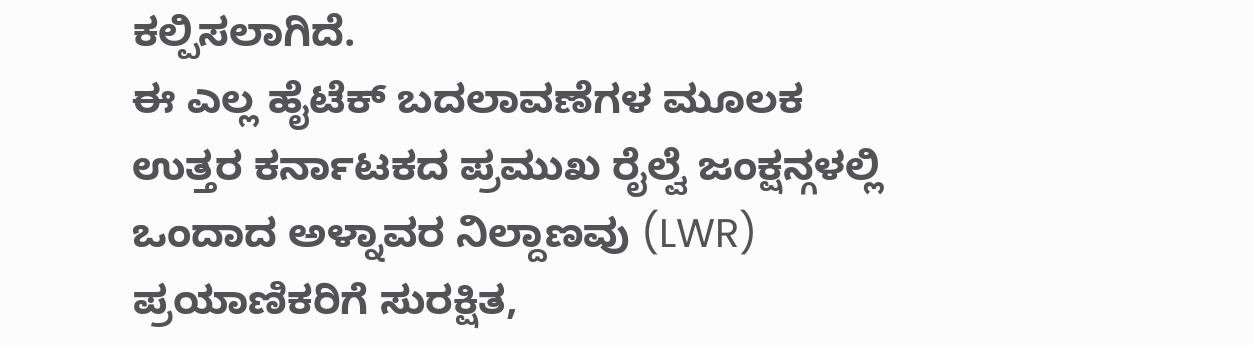ಕಲ್ಪಿಸಲಾಗಿದೆ.
ಈ ಎಲ್ಲ ಹೈಟೆಕ್ ಬದಲಾವಣೆಗಳ ಮೂಲಕ ಉತ್ತರ ಕರ್ನಾಟಕದ ಪ್ರಮುಖ ರೈಲ್ವೆ ಜಂಕ್ಷನ್ಗಳಲ್ಲಿ ಒಂದಾದ ಅಳ್ನಾವರ ನಿಲ್ದಾಣವು (LWR) ಪ್ರಯಾಣಿಕರಿಗೆ ಸುರಕ್ಷಿತ,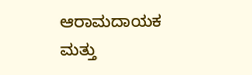ಆರಾಮದಾಯಕ ಮತ್ತು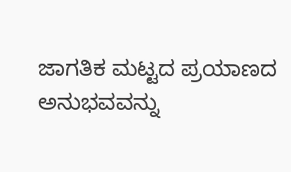ಜಾಗತಿಕ ಮಟ್ಟದ ಪ್ರಯಾಣದ ಅನುಭವವನ್ನು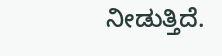ನೀಡುತ್ತಿದೆ.